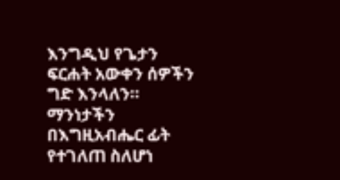እንግዲህ የጌታን ፍርሐት አውቀን ሰዎችን ግድ እንላለን። ማንነታችን በእግዚአብሔር ፊት የተገለጠ ስለሆነ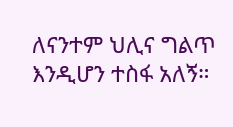ለናንተም ህሊና ግልጥ እንዲሆን ተስፋ አለኝ።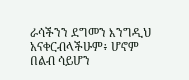ራሳችንን ደግመን እንግዲህ አናቀርብላችሁም፥ ሆኖም በልብ ሳይሆን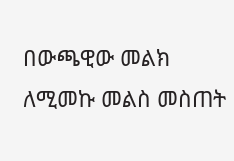በውጫዊው መልክ ለሚመኩ መልስ መስጠት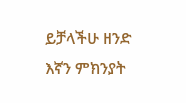ይቻላችሁ ዘንድ እኛን ምክንያት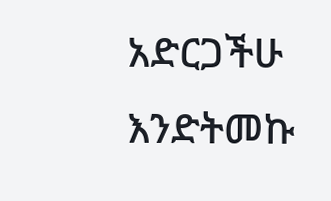አድርጋችሁ እንድትመኩ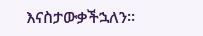እናስታውቃችኋለን።